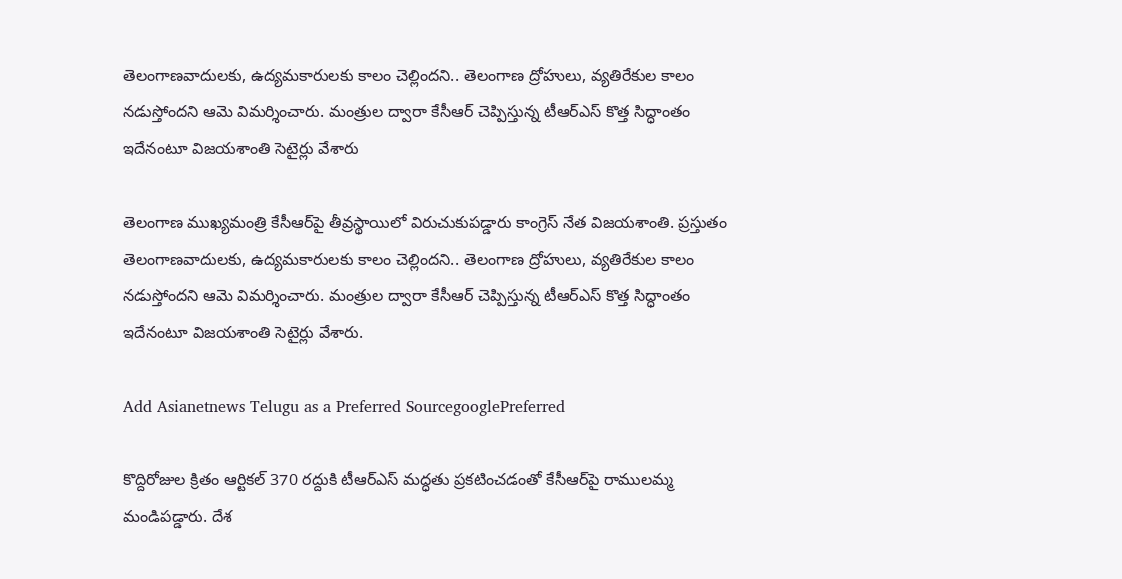తెలంగాణవాదులకు, ఉద్యమకారులకు కాలం చెల్లిందని.. తెలంగాణ ద్రోహులు, వ్యతిరేకుల కాలం నడుస్తోందని ఆమె విమర్శించారు. మంత్రుల ద్వారా కేసీఆర్ చెప్పిస్తున్న టీఆర్ఎస్ కొత్త సిద్ధాంతం ఇదేనంటూ విజయశాంతి సెటైర్లు వేశారు

తెలంగాణ ముఖ్యమంత్రి కేసీఆర్‌పై తీవ్రస్థాయిలో విరుచుకుపడ్డారు కాంగ్రెస్ నేత విజయశాంతి. ప్రస్తుతం తెలంగాణవాదులకు, ఉద్యమకారులకు కాలం చెల్లిందని.. తెలంగాణ ద్రోహులు, వ్యతిరేకుల కాలం నడుస్తోందని ఆమె విమర్శించారు. మంత్రుల ద్వారా కేసీఆర్ చెప్పిస్తున్న టీఆర్ఎస్ కొత్త సిద్ధాంతం ఇదేనంటూ విజయశాంతి సెటైర్లు వేశారు.

Add Asianetnews Telugu as a Preferred SourcegooglePreferred

కొద్దిరోజుల క్రితం ఆర్టికల్ 370 రద్దుకి టీఆర్ఎస్ మద్ధతు ప్రకటించడంతో కేసీఆర్‌పై రాములమ్మ మండిపడ్డారు. దేశ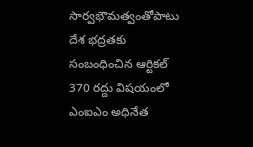సార్వభౌమత్వంతోపాటు దేశ భద్రతకు సంబంధించిన ఆర్టికల్ 370 రద్దు విషయంలో ఎంఐఎం అధినేత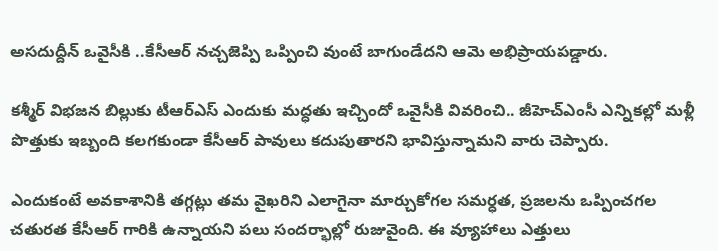అసదుద్దీన్ ఒవైసీకి ..కేసీఆర్ నచ్చజెప్పి ఒప్పించి వుంటే బాగుండేదని ఆమె అభిప్రాయపడ్డారు.

కశ్మీర్ విభజన బిల్లుకు టీఆర్ఎస్ ఎందుకు మద్ధతు ఇచ్చిందో ఒవైసీకి వివరించి.. జీహెచ్ఎంసీ ఎన్నికల్లో మళ్లీ పొత్తుకు ఇబ్బంది కలగకుండా కేసీఆర్ పావులు కదుపుతారని భావిస్తున్నామని వారు చెప్పారు.

ఎందుకంటే అవకాశానికి తగ్గట్లు తమ వైఖరిని ఎలాగైనా మార్చుకోగల సమర్ధత, ప్రజలను ఒప్పించగల చతురత కేసీఆర్ గారికి ఉన్నాయని పలు సందర్భాల్లో రుజువైంది. ఈ వ్యూహాలు ఎత్తులు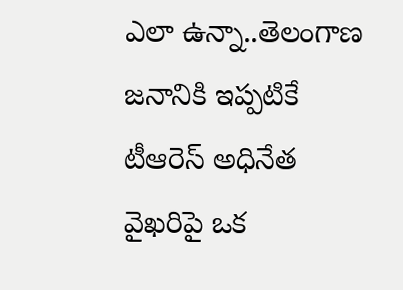ఎలా ఉన్నా..తెలంగాణ జనానికి ఇప్పటికే టీఆరెస్ అధినేత వైఖరిపై ఒక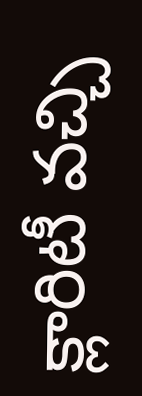క్లారిటీ వచ్చి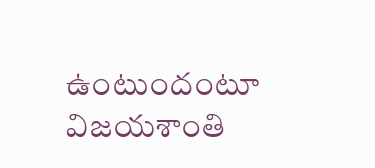ఉంటుందంటూ విజయశాంతి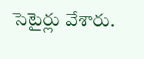సెటైర్లు వేశారు.